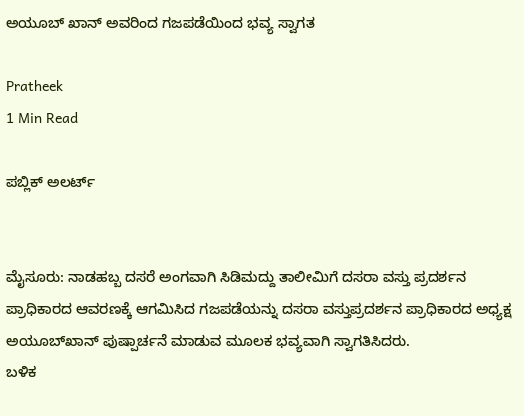ಅಯೂಬ್‌ ಖಾನ್ ಅವರಿಂದ ಗಜಪಡೆಯಿಂದ ಭವ್ಯ ಸ್ವಾಗತ

Pratheek
1 Min Read

ಪಬ್ಲಿಕ್ ಅಲರ್ಟ್


ಮೈಸೂರು: ನಾಡಹಬ್ಬ ದಸರೆ ಅಂಗವಾಗಿ ಸಿಡಿಮದ್ದು ತಾಲೀಮಿಗೆ ದಸರಾ ವಸ್ತು ಪ್ರದರ್ಶನ ಪ್ರಾಧಿಕಾರದ ಆವರಣಕ್ಕೆ ಆಗಮಿಸಿದ ಗಜಪಡೆಯನ್ನು ದಸರಾ ವಸ್ತುಪ್ರದರ್ಶನ ಪ್ರಾಧಿಕಾರದ ಅಧ್ಯಕ್ಷ ಅಯೂಬ್‌ಖಾನ್‌ ಪುಷ್ಪಾರ್ಚನೆ ಮಾಡುವ ಮೂಲಕ ಭವ್ಯವಾಗಿ ಸ್ವಾಗತಿಸಿದರು.
ಬಳಿಕ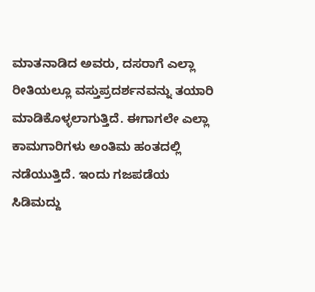ಮಾತನಾಡಿದ ಅವರು, ದಸರಾಗೆ ಎಲ್ಲಾ ರೀತಿಯಲ್ಲೂ ವಸ್ತುಪ್ರದರ್ಶನವನ್ನು ತಯಾರಿ ಮಾಡಿಕೊಳ್ಳಲಾಗುತ್ತಿದೆ. ಈಗಾಗಲೇ ಎಲ್ಲಾ ಕಾಮಗಾರಿಗಳು ಅಂತಿಮ ಹಂತದಲ್ಲಿ ನಡೆಯುತ್ತಿದೆ. ಇಂದು ಗಜಪಡೆಯ ಸಿಡಿಮದ್ದು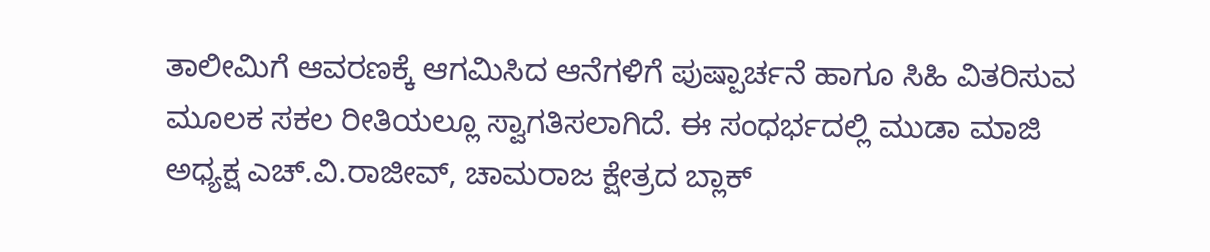ತಾಲೀಮಿಗೆ ಆವರಣಕ್ಕೆ ಆಗಮಿಸಿದ ಆನೆಗಳಿಗೆ ಪುಷ್ಪಾರ್ಚನೆ ಹಾಗೂ ಸಿಹಿ ವಿತರಿಸುವ ಮೂಲಕ ಸಕಲ ರೀತಿಯಲ್ಲೂ ಸ್ವಾಗತಿಸಲಾಗಿದೆ. ಈ ಸಂಧರ್ಭದಲ್ಲಿ ಮುಡಾ ಮಾಜಿ ಅಧ್ಯಕ್ಷ ಎಚ್‌.ವಿ.ರಾಜೀವ್‌, ಚಾಮರಾಜ ಕ್ಷೇತ್ರದ ಬ್ಲಾಕ್‌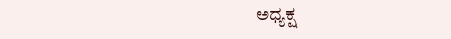ಅಧ್ಯಕ್ಷ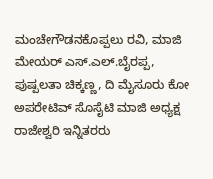ಮಂಚೇಗೌಡನಕೊಪ್ಪಲು ರವಿ, ಮಾಜಿ ಮೇಯರ್‌ ಎಸ್‌.ಎಲ್‌.ಬೈರಪ್ಪ, ಪುಷ್ಪಲತಾ ಚಿಕ್ಕಣ್ಣ, ದಿ ಮೈಸೂರು ಕೋ ಅಪರೇಟಿವ್‌ ಸೊಸೈಟಿ ಮಾಜಿ ಅಧ್ಯಕ್ಷ ರಾಜೇಶ್ವರಿ ಇನ್ನಿತರರು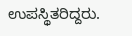ಉಪಸ್ಥಿತರಿದ್ದರು.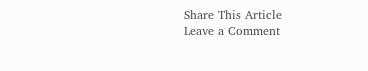Share This Article
Leave a Comment